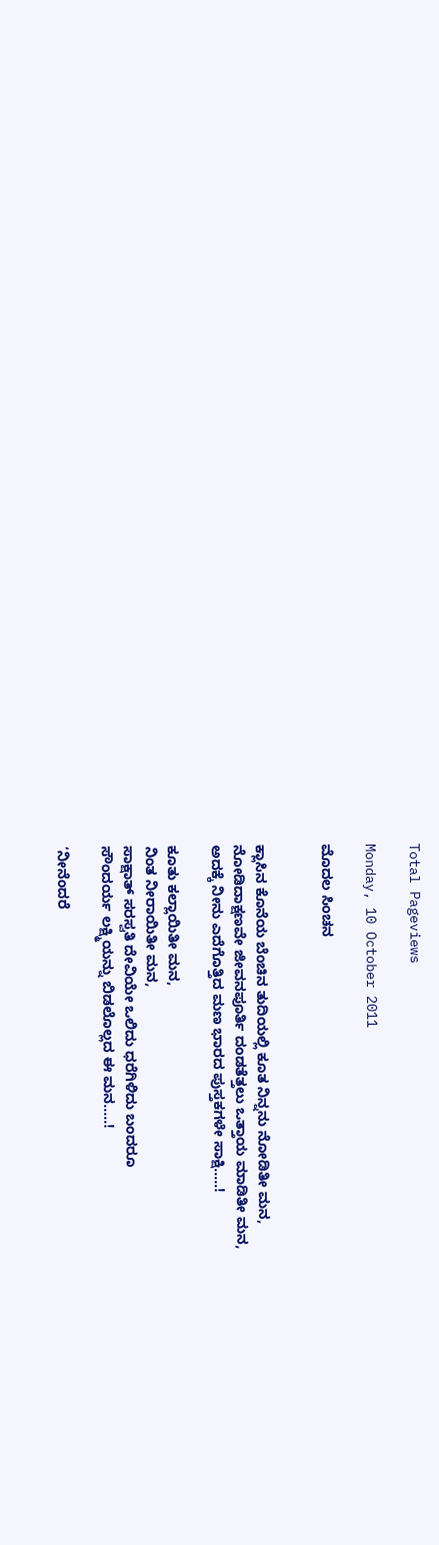Total Pageviews

Monday, 10 October 2011

ಮೊದಲ ಸಿಂಚನ


ಕ್ಲಾಸಿನ ಕೊನೆಯ ಬೆಂಚಿನ ತುದಿಯಲ್ಲಿ ಕೂತ ನಿನ್ನನು ನೋಡಿತೀ ಮನ,
ನೋಡಿದಾಕ್ಷಣವೇ ಜೀವನಪೂರ್ತಿ ದಂಡತೆತ್ತಲು ಒತ್ತಾಯ ಮಾಡಿತೀ ಮನ,
ಅದಕ್ಕೆ ನೀನು ಎದೆಗೊತ್ತಿದ ಮಣ ಭಾರದ ಪುಸ್ತಕಗಳೇ ಸಾಕ್ಷಿ.....!

ಕೂತು ಕಲ್ಲಾಯಿತೀ ಮನ,
ನಿಂತ ನೀರಾಯಿತೀ ಮನ,
ಸಾಕ್ಷಾತ್ ಸರಸ್ವತಿ ದೇವಿಯೇ ಒಲಿದು ಧರೆಗಿಳಿದು ಬಂದರೂ
ಸೌಂದರ್ಯ ಲಕ್ಷ್ಮಿಯನ್ನು ಬಿಡಲೊಲ್ಲದ ಈ ಮನ.....!

‘ನೀನೆಂದರೆ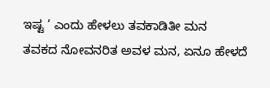ಇಷ್ಟ ‘ ಎಂದು ಹೇಳಲು ತವಕಾಡಿತೀ ಮನ
ತವಕದ ನೋವನರಿತ ಅವಳ ಮನ, ಏನೂ ಹೇಳದೆ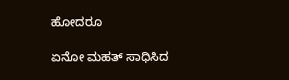ಹೋದರೂ

ಏನೋ ಮಹತ್ ಸಾಧಿಸಿದ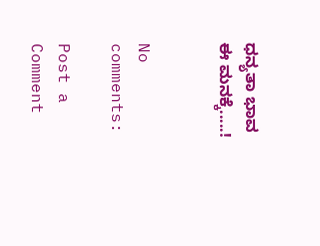ಧನ್ಯತಾ ಭಾವ ಈ ಮನಕ್ಕೆ.....!


No comments:

Post a Comment